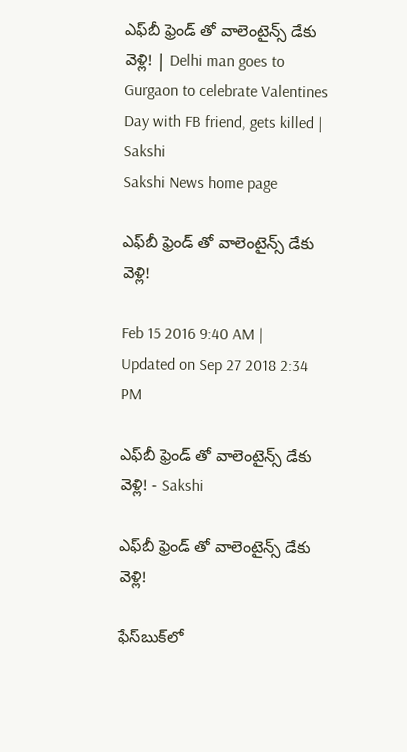ఎఫ్‌బీ ఫ్రెండ్‌ తో వాలెంటైన్స్ డేకు వెళ్లి! | Delhi man goes to Gurgaon to celebrate Valentines Day with FB friend, gets killed | Sakshi
Sakshi News home page

ఎఫ్‌బీ ఫ్రెండ్‌ తో వాలెంటైన్స్ డేకు వెళ్లి!

Feb 15 2016 9:40 AM | Updated on Sep 27 2018 2:34 PM

ఎఫ్‌బీ ఫ్రెండ్‌ తో వాలెంటైన్స్ డేకు వెళ్లి! - Sakshi

ఎఫ్‌బీ ఫ్రెండ్‌ తో వాలెంటైన్స్ డేకు వెళ్లి!

ఫేస్‌బుక్‌లో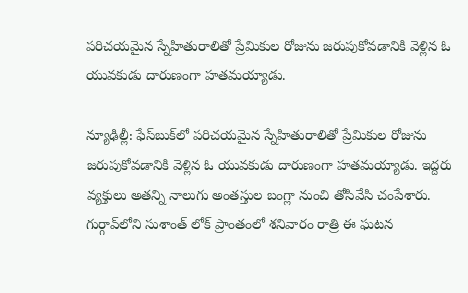పరిచయమైన స్నేహితురాలితో ప్రేమికుల రోజును జరుపుకోవడానికి వెళ్లిన ఓ యువకుడు దారుణంగా హతమయ్యాడు.

న్యూఢిల్లీ: ఫేస్‌బుక్‌లో పరిచయమైన స్నేహితురాలితో ప్రేమికుల రోజును జరుపుకోవడానికి వెళ్లిన ఓ యువకుడు దారుణంగా హతమయ్యాడు. ఇద్దరు వ్యక్తులు అతన్ని నాలుగు అంతస్తుల బంగ్లా నుంచి తోసివేసి చంపేశారు. గుర్గావ్‌లోని సుశాంత్ లోక్‌ ప్రాంతంలో శనివారం రాత్రి ఈ ఘటన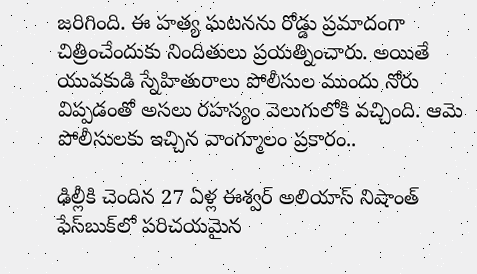జరిగింది. ఈ హత్య ఘటనను రోడ్డు ప్రమాదంగా చిత్రించేందుకు నిందితులు ప్రయత్నించారు. అయితే యువకుడి స్నేహితురాలు పోలీసుల ముందు నోరు విప్పడంతో అసలు రహస్యం వెలుగులోకి వచ్చింది. ఆమె పోలీసులకు ఇచ్చిన వాంగ్మూలం ప్రకారం..

ఢిల్లీకి చెందిన 27 ఏళ్ల ఈశ్వర్‌ అలియాస్‌ నిషాంత్ ఫేస్‌బుక్‌లో పరిచయమైన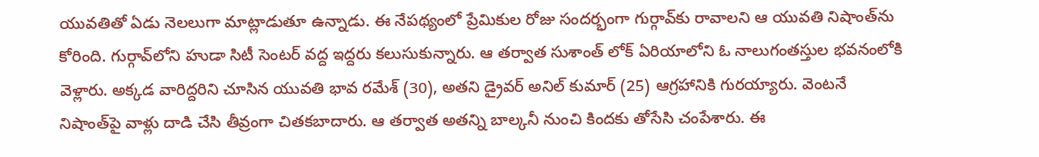యువతితో ఏడు నెలలుగా మాట్లాడుతూ ఉన్నాడు. ఈ నేపథ్యంలో ప్రేమికుల రోజు సందర్భంగా గుర్గావ్‌కు రావాలని ఆ యువతి నిషాంత్‌ను కోరింది. గుర్గావ్‌లోని హుడా సిటీ సెంటర్ వద్ద ఇద్దరు కలుసుకున్నారు. ఆ తర్వాత సుశాంత్ లోక్ ఏరియాలోని ఓ నాలుగంతస్తుల భవనంలోకి వెళ్లారు. అక్కడ వారిద్దరిని చూసిన యువతి భావ రమేశ్‌ (30), అతని డ్రైవర్ అనిల్ కుమార్ (25) ఆగ్రహానికి గురయ్యారు. వెంటనే నిషాంత్‌పై వాళ్లు దాడి చేసి తీవ్రంగా చితకబాదారు. ఆ తర్వాత అతన్ని బాల్కనీ నుంచి కిందకు తోసేసి చంపేశారు. ఈ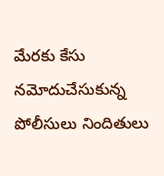మేరకు కేసు నమోదుచేసుకున్న పోలీసులు నిందితులు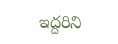ఇద్దరిని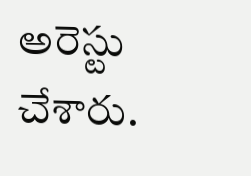అరెస్టు చేశారు.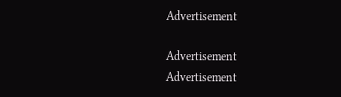Advertisement

Advertisement
Advertisement